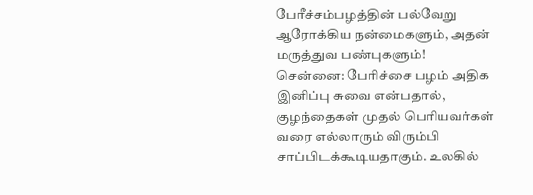பேரீச்சம்பழத்தின் பல்வேறு ஆரோக்கிய நன்மைகளும், அதன் மருத்துவ பண்புகளும்!
சென்னை: பேரிச்சை பழம் அதிக இனிப்பு சுவை என்பதால், குழந்தைகள் முதல் பெரியவர்கள் வரை எல்லாரும் விரும்பி சாப்பிடக்கூடியதாகும். உலகில்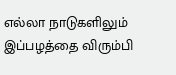எல்லா நாடுகளிலும் இப்பழத்தை விரும்பி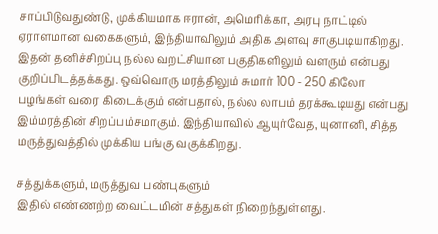சாப்பிடுவதுண்டு, முக்கியமாக ஈரான், அமெரிக்கா, அரபு நாட்டில் ஏராளமான வகைகளும், இந்தியாவிலும் அதிக அளவு சாகுபடியாகிறது. இதன் தனிச்சிறப்பு நல்ல வறட்சியான பகுதிகளிலும் வளரும் என்பது குறிப்பிடத்தக்கது. ஒவ்வொரு மரத்திலும் சுமார் 100 - 250 கிலோ பழங்கள் வரை கிடைக்கும் என்பதால், நல்ல லாபம் தரக்கூடியது என்பது இம்மரத்தின் சிறப்பம்சமாகும். இந்தியாவில் ஆயுர்வேத, யுனானி, சித்த மருத்துவத்தில் முக்கிய பங்கு வகுக்கிறது.

சத்துக்களும், மருத்துவ பண்புகளும்
இதில் எண்ணற்ற வைட்டமின் சத்துகள் நிறைந்துள்ளது.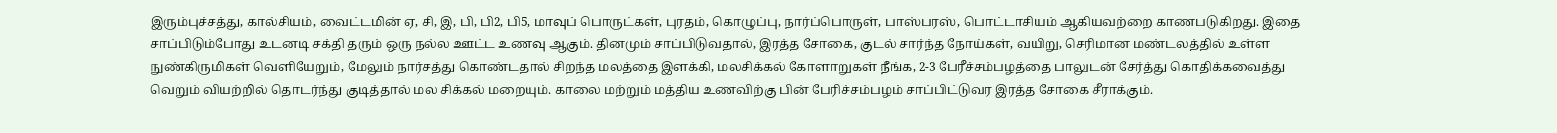இரும்புச்சத்து, கால்சியம், வைட்டமின் ஏ, சி, இ, பி, பி2, பி5, மாவுப் பொருட்கள், புரதம், கொழுப்பு, நார்ப்பொருள், பாஸ்பரஸ், பொட்டாசியம் ஆகியவற்றை காணபடுகிறது. இதை சாப்பிடும்போது உடனடி சக்தி தரும் ஒரு நல்ல ஊட்ட உணவு ஆகும். தினமும் சாப்பிடுவதால், இரத்த சோகை, குடல் சார்ந்த நோய்கள், வயிறு, செரிமான மண்டலத்தில் உள்ள நுண்கிருமிகள் வெளியேறும், மேலும் நார்சத்து கொண்டதால் சிறந்த மலத்தை இளக்கி, மலசிக்கல் கோளாறுகள் நீங்க, 2-3 பேரீச்சம்பழத்தை பாலுடன் சேர்த்து கொதிக்கவைத்து வெறும் வியற்றில் தொடர்ந்து குடித்தால் மல சிக்கல் மறையும். காலை மற்றும் மத்திய உணவிற்கு பின் பேரிச்சம்பழம் சாப்பிட்டுவர இரத்த சோகை சீராக்கும்.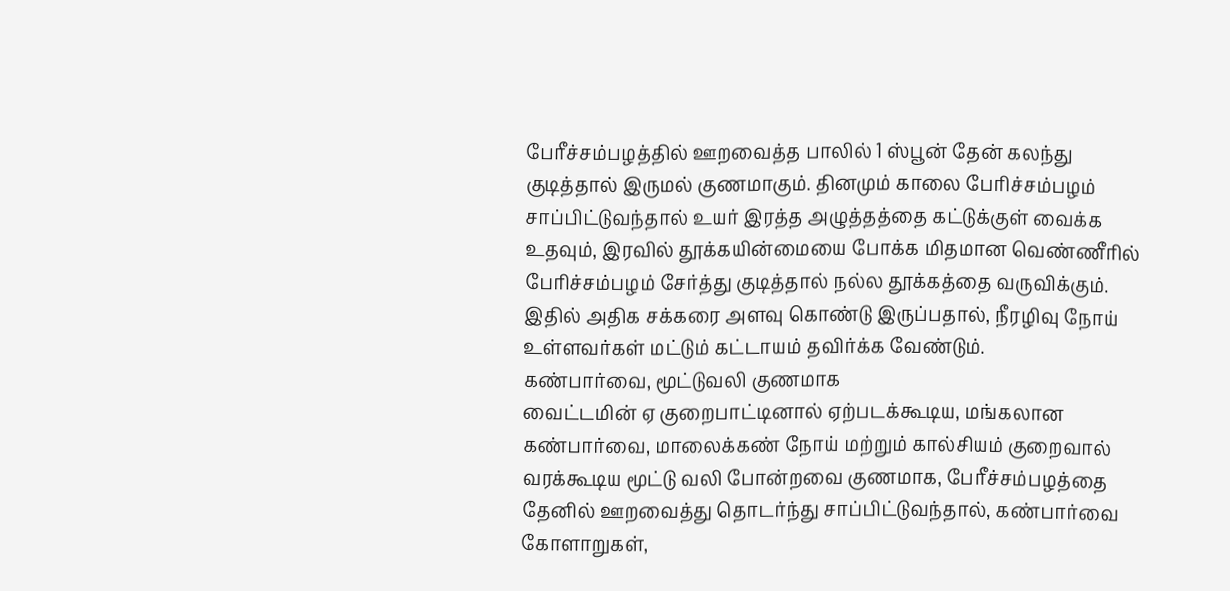பேரீச்சம்பழத்தில் ஊறவைத்த பாலில் 1 ஸ்பூன் தேன் கலந்து குடித்தால் இருமல் குணமாகும். தினமும் காலை பேரிச்சம்பழம் சாப்பிட்டுவந்தால் உயர் இரத்த அழுத்தத்தை கட்டுக்குள் வைக்க உதவும், இரவில் தூக்கயின்மையை போக்க மிதமான வெண்ணீரில் பேரிச்சம்பழம் சேர்த்து குடித்தால் நல்ல தூக்கத்தை வருவிக்கும். இதில் அதிக சக்கரை அளவு கொண்டு இருப்பதால், நீரழிவு நோய் உள்ளவர்கள் மட்டும் கட்டாயம் தவிர்க்க வேண்டும்.
கண்பார்வை, மூட்டுவலி குணமாக
வைட்டமின் ஏ குறைபாட்டினால் ஏற்படக்கூடிய, மங்கலான கண்பார்வை, மாலைக்கண் நோய் மற்றும் கால்சியம் குறைவால் வரக்கூடிய மூட்டு வலி போன்றவை குணமாக, பேரீச்சம்பழத்தை தேனில் ஊறவைத்து தொடர்ந்து சாப்பிட்டுவந்தால், கண்பார்வை கோளாறுகள்,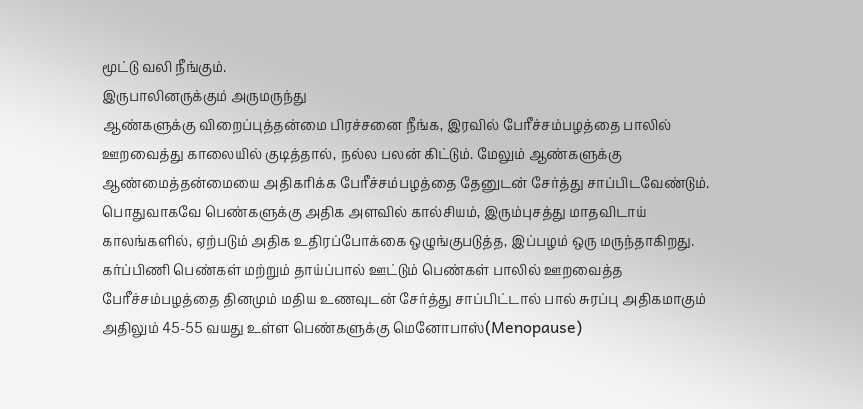மூட்டு வலி நீங்கும்.
இருபாலினருக்கும் அருமருந்து
ஆண்களுக்கு விறைப்புத்தன்மை பிரச்சனை நீங்க, இரவில் பேரீச்சம்பழத்தை பாலில் ஊறவைத்து காலையில் குடித்தால், நல்ல பலன் கிட்டும். மேலும் ஆண்களுக்கு ஆண்மைத்தன்மையை அதிகரிக்க பேரீச்சம்பழத்தை தேனுடன் சேர்த்து சாப்பிடவேண்டும். பொதுவாகவே பெண்களுக்கு அதிக அளவில் கால்சியம், இரும்புசத்து மாதவிடாய் காலங்களில், ஏற்படும் அதிக உதிரப்போக்கை ஒழுங்குபடுத்த, இப்பழம் ஒரு மருந்தாகிறது. கர்ப்பிணி பெண்கள் மற்றும் தாய்ப்பால் ஊட்டும் பெண்கள் பாலில் ஊறவைத்த பேரீச்சம்பழத்தை தினமும் மதிய உணவுடன் சேர்த்து சாப்பிட்டால் பால் சுரப்பு அதிகமாகும் அதிலும் 45-55 வயது உள்ள பெண்களுக்கு மெனோபாஸ்(Menopause)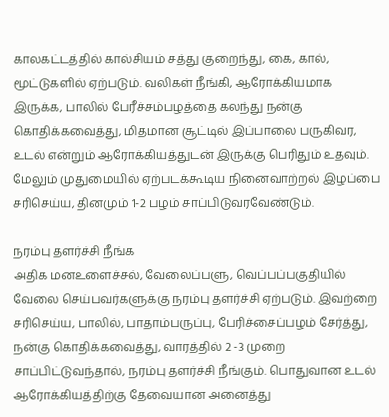காலகட்டத்தில் கால்சியம் சத்து குறைந்து, கை, கால், மூட்டுகளில் ஏற்படும். வலிகள் நீங்கி, ஆரோக்கியமாக இருக்க, பாலில் பேரீச்சம்பழத்தை கலந்து நன்கு கொதிக்கவைத்து, மிதமான சூட்டில் இப்பாலை பருகிவர, உடல் என்றும் ஆரோக்கியத்துடன் இருக்கு பெரிதும் உதவும். மேலும் முதுமையில் ஏற்படக்கூடிய நினைவாற்றல் இழப்பை சரிசெய்ய, தினமும் 1-2 பழம் சாப்பிடுவரவேண்டும்.

நரம்பு தளர்ச்சி நீங்க
அதிக மனஉளைச்சல், வேலைப்பளு, வெப்பப்பகுதியில் வேலை செய்பவர்களுக்கு நரம்பு தளர்ச்சி ஏற்படும். இவற்றை சரிசெய்ய, பாலில், பாதாம்பருப்பு, பேரிச்சைப்பழம் சேர்த்து, நன்கு கொதிக்கவைத்து, வாரத்தில் 2 -3 முறை சாப்பிட்டுவந்தால், நரம்பு தளர்ச்சி நீங்கும். பொதுவான உடல் ஆரோக்கியத்திற்கு தேவையான அனைத்து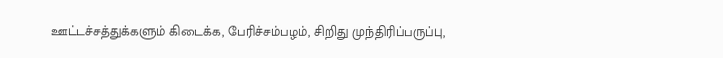ஊட்டச்சத்துக்களும் கிடைக்க, பேரிச்சம்பழம், சிறிது முந்திரிப்பருப்பு,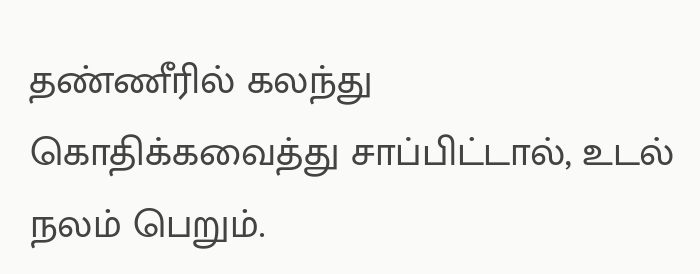தண்ணீரில் கலந்து கொதிக்கவைத்து சாப்பிட்டால், உடல் நலம் பெறும்.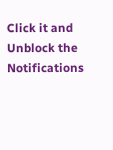Click it and Unblock the Notifications